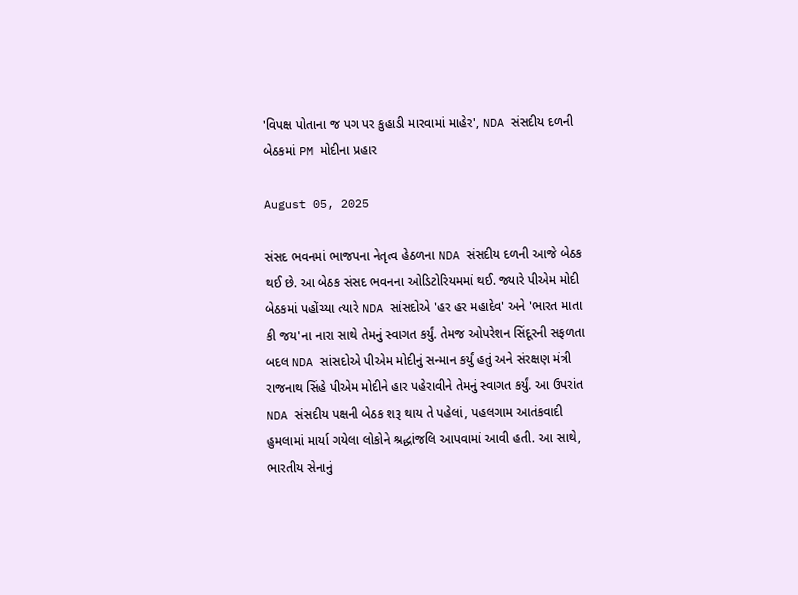'વિપક્ષ પોતાના જ પગ પર કુહાડી મારવામાં માહેર', NDA સંસદીય દળની બેઠકમાં PM મોદીના પ્રહાર

August 05, 2025

સંસદ ભવનમાં ભાજપના નેતૃત્વ હેઠળના NDA સંસદીય દળની આજે બેઠક થઈ છે. આ બેઠક સંસદ ભવનના ઓડિટોરિયમમાં થઈ. જ્યારે પીએમ મોદી બેઠકમાં પહોંચ્યા ત્યારે NDA સાંસદોએ 'હર હર મહાદેવ' અને 'ભારત માતા કી જય'ના નારા સાથે તેમનું સ્વાગત કર્યું. તેમજ ઓપરેશન સિંદૂરની સફળતા બદલ NDA સાંસદોએ પીએમ મોદીનું સન્માન કર્યું હતું અને સંરક્ષણ મંત્રી રાજનાથ સિંહે પીએમ મોદીને હાર પહેરાવીને તેમનું સ્વાગત કર્યું. આ ઉપરાંત NDA સંસદીય પક્ષની બેઠક શરૂ થાય તે પહેલાં, પહલગામ આતંકવાદી હુમલામાં માર્યા ગયેલા લોકોને શ્રદ્ધાંજલિ આપવામાં આવી હતી. આ સાથે, ભારતીય સેનાનું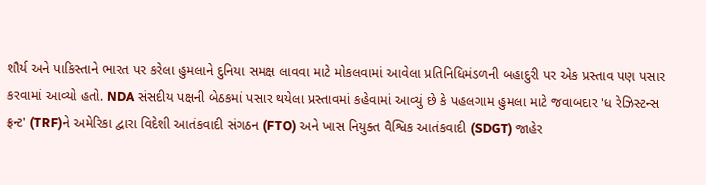શૌર્ય અને પાકિસ્તાને ભારત પર કરેલા હુમલાને દુનિયા સમક્ષ લાવવા માટે મોકલવામાં આવેલા પ્રતિનિધિમંડળની બહાદુરી પર એક પ્રસ્તાવ પણ પસાર કરવામાં આવ્યો હતો. NDA સંસદીય પક્ષની બેઠકમાં પસાર થયેલા પ્રસ્તાવમાં કહેવામાં આવ્યું છે કે પહલગામ હુમલા માટે જવાબદાર 'ધ રેઝિસ્ટન્સ ફ્રન્ટ' (TRF)ને અમેરિકા દ્વારા વિદેશી આતંકવાદી સંગઠન (FTO) અને ખાસ નિયુક્ત વૈશ્વિક આતંકવાદી (SDGT) જાહેર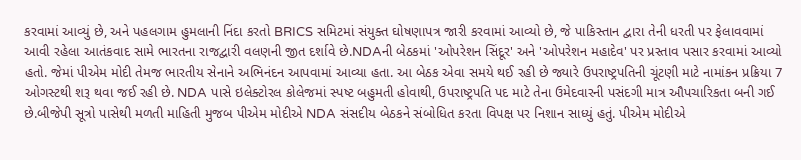કરવામાં આવ્યું છે, અને પહલગામ હુમલાની નિંદા કરતો BRICS સમિટમાં સંયુક્ત ઘોષણાપત્ર જારી કરવામાં આવ્યો છે, જે પાકિસ્તાન દ્વારા તેની ધરતી પર ફેલાવવામાં આવી રહેલા આતંકવાદ સામે ભારતના રાજદ્વારી વલણની જીત દર્શાવે છે.NDAની બેઠકમાં 'ઓપરેશન સિંદૂર' અને 'ઓપરેશન મહાદેવ' પર પ્રસ્તાવ પસાર કરવામાં આવ્યો હતો. જેમાં પીએમ મોદી તેમજ ભારતીય સેનાને અભિનંદન આપવામાં આવ્યા હતા. આ બેઠક એવા સમયે થઈ રહી છે જ્યારે ઉપરાષ્ટ્રપતિની ચૂંટણી માટે નામાંકન પ્રક્રિયા 7 ઓગસ્ટથી શરૂ થવા જઈ રહી છે. NDA પાસે ઇલેક્ટોરલ કોલેજમાં સ્પષ્ટ બહુમતી હોવાથી, ઉપરાષ્ટ્રપતિ પદ માટે તેના ઉમેદવારની પસંદગી માત્ર ઔપચારિકતા બની ગઈ છે.બીજેપી સૂત્રો પાસેથી મળતી માહિતી મુજબ પીએમ મોદીએ NDA સંસદીય બેઠકને સંબોધિત કરતા વિપક્ષ પર નિશાન સાધ્યું હતું. પીએમ મોદીએ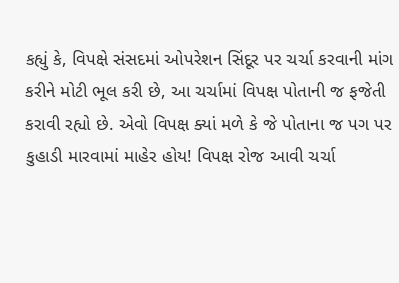કહ્યું કે, વિપક્ષે સંસદમાં ઓપરેશન સિંદૂર પર ચર્ચા કરવાની માંગ કરીને મોટી ભૂલ કરી છે, આ ચર્ચામાં વિપક્ષ પોતાની જ ફજેતી કરાવી રહ્યો છે. એવો વિપક્ષ ક્યાં મળે કે જે પોતાના જ પગ પર કુહાડી મારવામાં માહેર હોય! વિપક્ષ રોજ આવી ચર્ચા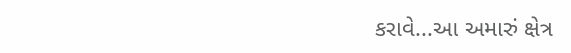કરાવે...આ અમારું ક્ષેત્ર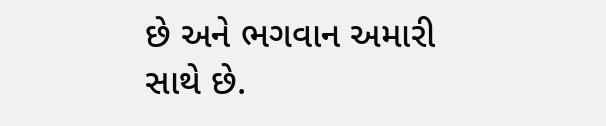છે અને ભગવાન અમારી સાથે છે.